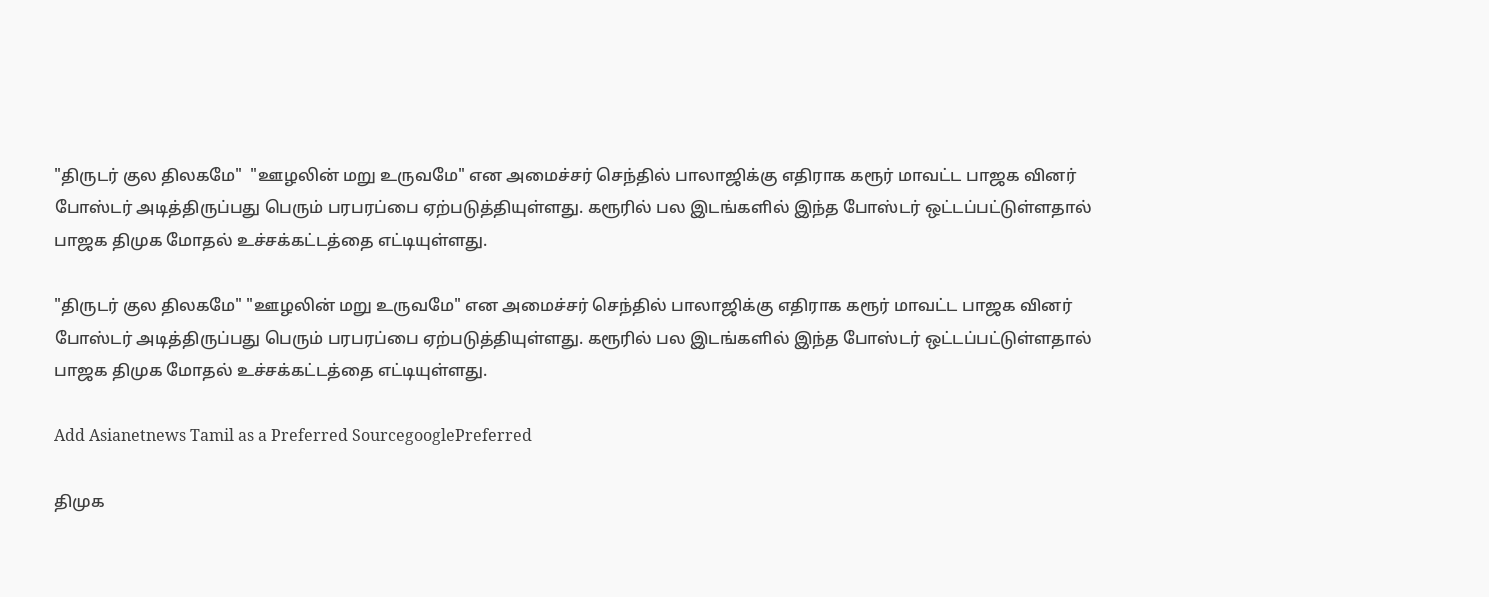"திருடர் குல திலகமே"  "ஊழலின் மறு உருவமே" என அமைச்சர் செந்தில் பாலாஜிக்கு எதிராக கரூர் மாவட்ட பாஜக வினர் போஸ்டர் அடித்திருப்பது பெரும் பரபரப்பை ஏற்படுத்தியுள்ளது. கரூரில் பல இடங்களில் இந்த போஸ்டர் ஒட்டப்பட்டுள்ளதால் பாஜக திமுக மோதல் உச்சக்கட்டத்தை எட்டியுள்ளது.

"திருடர் குல திலகமே" "ஊழலின் மறு உருவமே" என அமைச்சர் செந்தில் பாலாஜிக்கு எதிராக கரூர் மாவட்ட பாஜக வினர் போஸ்டர் அடித்திருப்பது பெரும் பரபரப்பை ஏற்படுத்தியுள்ளது. கரூரில் பல இடங்களில் இந்த போஸ்டர் ஒட்டப்பட்டுள்ளதால் பாஜக திமுக மோதல் உச்சக்கட்டத்தை எட்டியுள்ளது.

Add Asianetnews Tamil as a Preferred SourcegooglePreferred

திமுக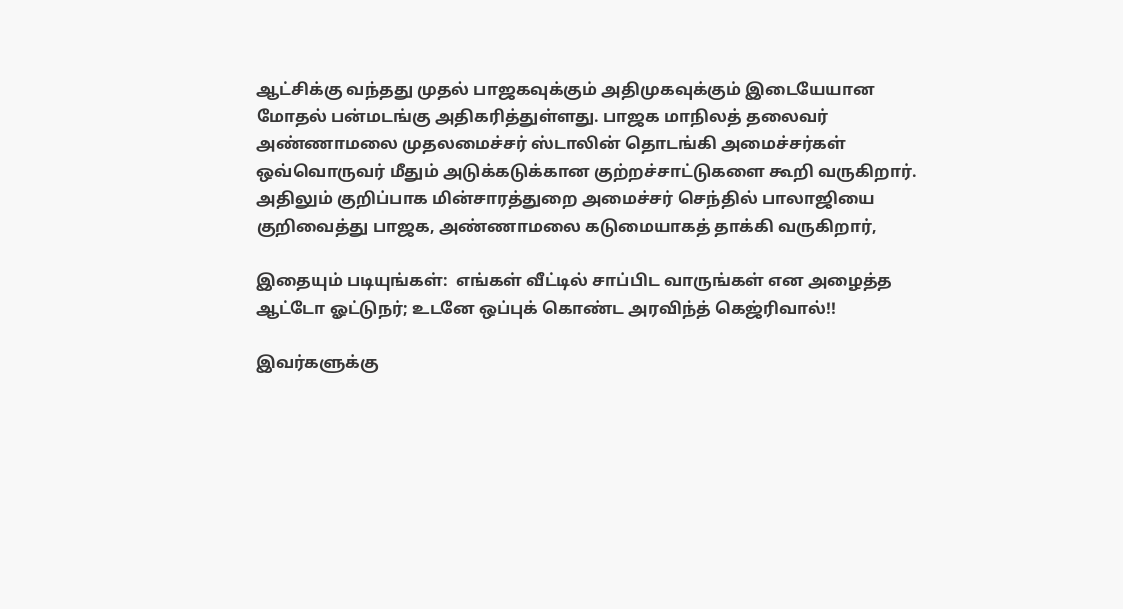ஆட்சிக்கு வந்தது முதல் பாஜகவுக்கும் அதிமுகவுக்கும் இடையேயான மோதல் பன்மடங்கு அதிகரித்துள்ளது. பாஜக மாநிலத் தலைவர் அண்ணாமலை முதலமைச்சர் ஸ்டாலின் தொடங்கி அமைச்சர்கள் ஒவ்வொருவர் மீதும் அடுக்கடுக்கான குற்றச்சாட்டுகளை கூறி வருகிறார். அதிலும் குறிப்பாக மின்சாரத்துறை அமைச்சர் செந்தில் பாலாஜியை குறிவைத்து பாஜக, அண்ணாமலை கடுமையாகத் தாக்கி வருகிறார்,

இதையும் படியுங்கள்:  எங்கள் வீட்டில் சாப்பிட வாருங்கள் என அழைத்த ஆட்டோ ஓட்டுநர்; உடனே ஒப்புக் கொண்ட அரவிந்த் கெஜ்ரிவால்!!

இவர்களுக்கு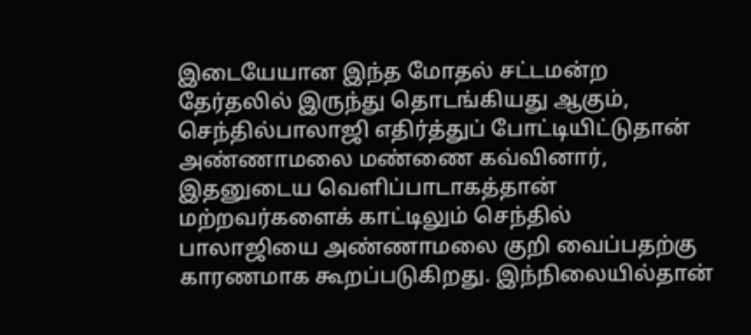இடையேயான இந்த மோதல் சட்டமன்ற தேர்தலில் இருந்து தொடங்கியது ஆகும், செந்தில்பாலாஜி எதிர்த்துப் போட்டியிட்டுதான் அண்ணாமலை மண்ணை கவ்வினார், இதனுடைய வெளிப்பாடாகத்தான் மற்றவர்களைக் காட்டிலும் செந்தில் பாலாஜியை அண்ணாமலை குறி வைப்பதற்கு காரணமாக கூறப்படுகிறது. இந்நிலையில்தான்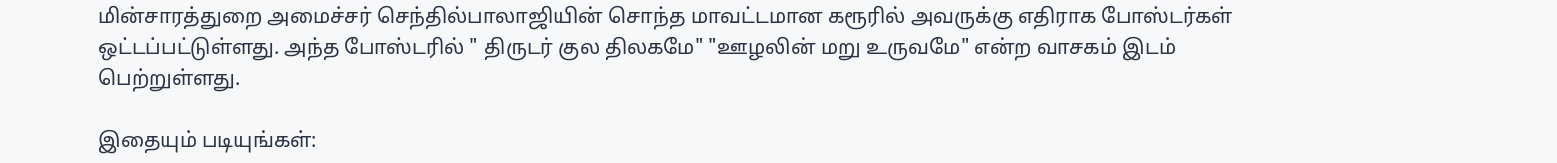மின்சாரத்துறை அமைச்சர் செந்தில்பாலாஜியின் சொந்த மாவட்டமான கரூரில் அவருக்கு எதிராக போஸ்டர்கள் ஒட்டப்பட்டுள்ளது. அந்த போஸ்டரில் " திருடர் குல திலகமே" "ஊழலின் மறு உருவமே" என்ற வாசகம் இடம் பெற்றுள்ளது.

இதையும் படியுங்கள்: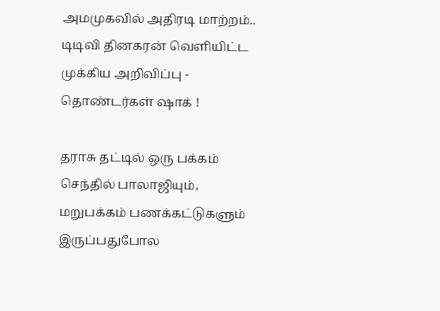அமமுகவில் அதிரடி மாற்றம்.. டிடிவி தினகரன் வெளியிட்ட முக்கிய அறிவிப்பு - தொண்டர்கள் ஷாக் !

தராசு தட்டில் ஒரு பக்கம் செந்தில் பாலாஜியும், மறுபக்கம் பணக்கட்டுகளும் இருப்பதுபோல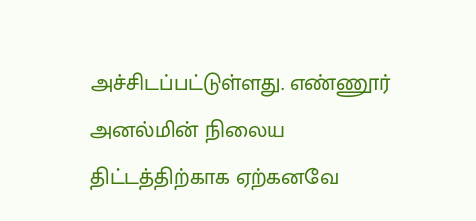அச்சிடப்பட்டுள்ளது. எண்ணூர் அனல்மின் நிலைய திட்டத்திற்காக ஏற்கனவே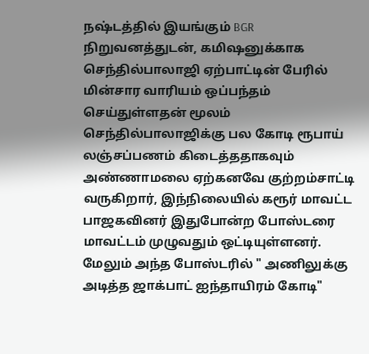நஷ்டத்தில் இயங்கும் BGR நிறுவனத்துடன், கமிஷனுக்காக செந்தில்பாலாஜி ஏற்பாட்டின் பேரில் மின்சார வாரியம் ஒப்பந்தம் செய்துள்ளதன் மூலம் செந்தில்பாலாஜிக்கு பல கோடி ரூபாய் லஞ்சப்பணம் கிடைத்ததாகவும் அண்ணாமலை ஏற்கனவே குற்றம்சாட்டி வருகிறார், இந்நிலையில் கரூர் மாவட்ட பாஜகவினர் இதுபோன்ற போஸ்டரை மாவட்டம் முழுவதும் ஒட்டியுள்ளனர். மேலும் அந்த போஸ்டரில் " அணிலுக்கு அடித்த ஜாக்பாட் ஐந்தாயிரம் கோடி"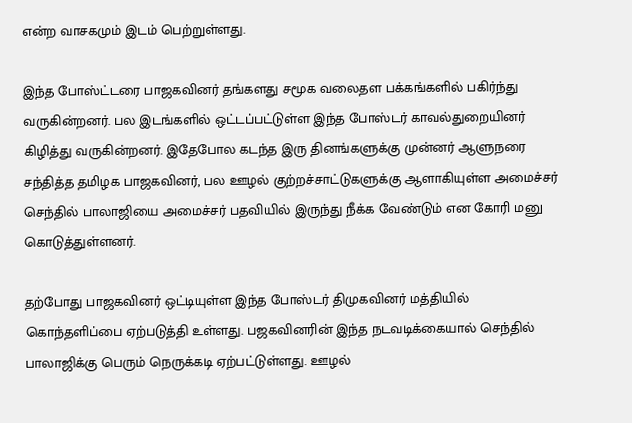என்ற வாசகமும் இடம் பெற்றுள்ளது.

இந்த போஸ்ட்டரை பாஜகவினர் தங்களது சமூக வலைதள பக்கங்களில் பகிர்ந்து வருகின்றனர். பல இடங்களில் ஒட்டப்பட்டுள்ள இந்த போஸ்டர் காவல்துறையினர் கிழித்து வருகின்றனர். இதேபோல கடந்த இரு தினங்களுக்கு முன்னர் ஆளுநரை சந்தித்த தமிழக பாஜகவினர், பல ஊழல் குற்றச்சாட்டுகளுக்கு ஆளாகியுள்ள அமைச்சர் செந்தில் பாலாஜியை அமைச்சர் பதவியில் இருந்து நீக்க வேண்டும் என கோரி மனு கொடுத்துள்ளனர்.

தற்போது பாஜகவினர் ஒட்டியுள்ள இந்த போஸ்டர் திமுகவினர் மத்தியில் கொந்தளிப்பை ஏற்படுத்தி உள்ளது. பஜகவினரின் இந்த நடவடிக்கையால் செந்தில் பாலாஜிக்கு பெரும் நெருக்கடி ஏற்பட்டுள்ளது. ஊழல்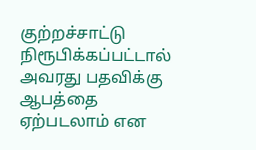குற்றச்சாட்டு நிரூபிக்கப்பட்டால் அவரது பதவிக்கு ஆபத்தை ஏற்படலாம் என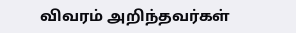விவரம் அறிந்தவர்கள்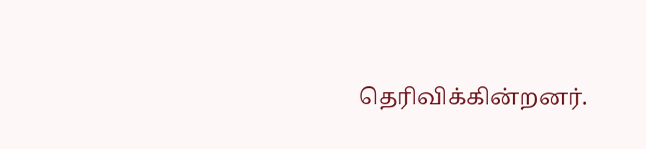தெரிவிக்கின்றனர்.